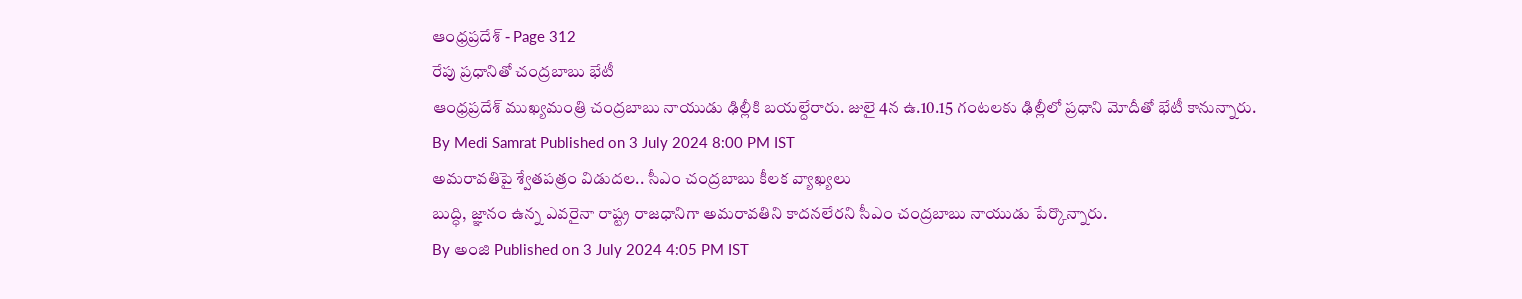ఆంధ్రప్రదేశ్ - Page 312
రేపు ప్రధానితో చంద్రబాబు భేటీ
ఆంధ్రప్రదేశ్ ముఖ్యమంత్రి చంద్రబాబు నాయుడు ఢిల్లీకి బయల్దేరారు. జులై 4న ఉ.10.15 గంటలకు ఢిల్లీలో ప్రధాని మోదీతో భేటీ కానున్నారు.
By Medi Samrat Published on 3 July 2024 8:00 PM IST
అమరావతిపై శ్వేతపత్రం విడుదల.. సీఎం చంద్రబాబు కీలక వ్యాఖ్యలు
బుద్ధి, జ్ఞానం ఉన్న ఎవరైనా రాష్ట్ర రాజధానిగా అమరావతిని కాదనలేరని సీఎం చంద్రబాబు నాయుడు పేర్కొన్నారు.
By అంజి Published on 3 July 2024 4:05 PM IST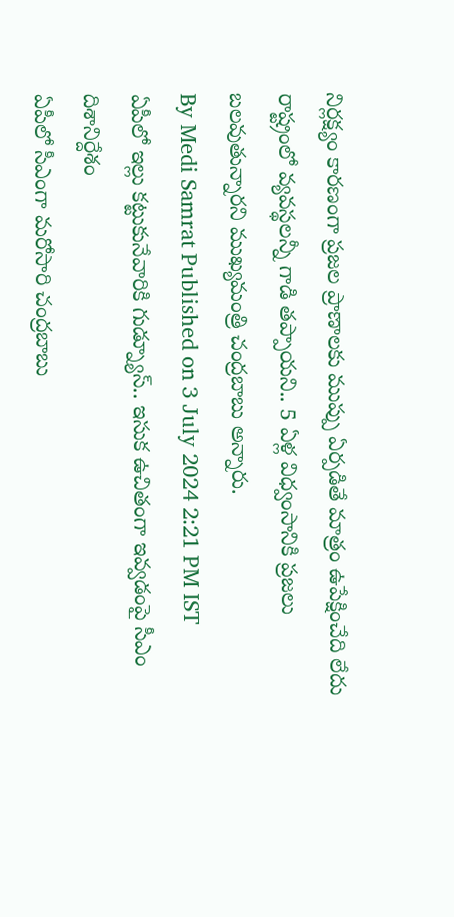నిర్లక్ష్యం కారణంగా ప్రజల ప్రాణాలకు ముప్పు ఏర్పడితే మాత్రం ఉపేక్షించేది లేదు
రాష్ట్రంలో వ్యవస్థలన్నీ గాడి తప్పాయని.. 5 ఏళ్ల విధ్వంసానికి ప్రజలు బలవుతున్నారని ముఖ్యమంత్రి చంద్రబాబు అన్నారు.
By Medi Samrat Published on 3 July 2024 2:21 PM IST
ఏపీలో ఇల్లు కట్టుకునేవారికి గుడ్న్యూస్.. ఇసుక ఉచితంగా ఇవ్వడంపై సీఎం దిశానిర్దేశం
ఏపీలో సీఎంగా మరోసారి చంద్రబాబు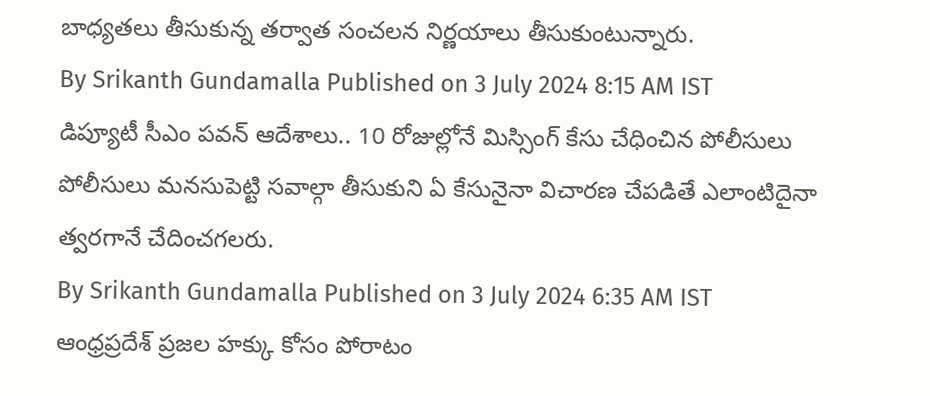బాధ్యతలు తీసుకున్న తర్వాత సంచలన నిర్ణయాలు తీసుకుంటున్నారు.
By Srikanth Gundamalla Published on 3 July 2024 8:15 AM IST
డిప్యూటీ సీఎం పవన్ ఆదేశాలు.. 10 రోజుల్లోనే మిస్సింగ్ కేసు చేధించిన పోలీసులు
పోలీసులు మనసుపెట్టి సవాల్గా తీసుకుని ఏ కేసునైనా విచారణ చేపడితే ఎలాంటిదైనా త్వరగానే చేదించగలరు.
By Srikanth Gundamalla Published on 3 July 2024 6:35 AM IST
ఆంధ్రప్రదేశ్ ప్రజల హక్కు కోసం పోరాటం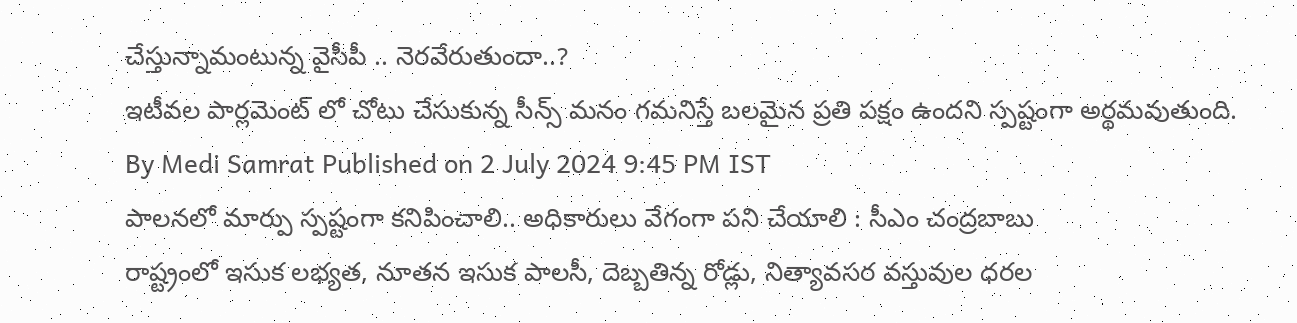చేస్తున్నామంటున్న వైసీపీ .. నెరవేరుతుందా..?
ఇటీవల పార్లమెంట్ లో చోటు చేసుకున్న సీన్స్ మనం గమనిస్తే బలమైన ప్రతి పక్షం ఉందని స్పష్టంగా అర్థమవుతుంది.
By Medi Samrat Published on 2 July 2024 9:45 PM IST
పాలనలో మార్పు స్పష్టంగా కనిపించాలి.. అధికారులు వేగంగా పని చేయాలి : సీఎం చంద్రబాబు
రాష్ట్రంలో ఇసుక లభ్యత, నూతన ఇసుక పాలసీ, దెబ్బతిన్న రోడ్లు, నిత్యావసర వస్తువుల ధరల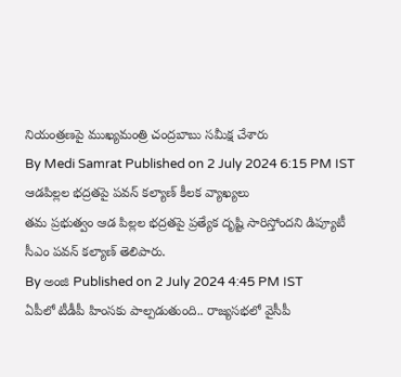నియంత్రణపై ముఖ్యమంత్రి చంద్రబాబు సమీక్ష చేశారు
By Medi Samrat Published on 2 July 2024 6:15 PM IST
ఆడపిల్లల భద్రతపై పవన్ కల్యాణ్ కీలక వ్యాఖ్యలు
తమ ప్రభుత్వం ఆడ పిల్లల భద్రతపై ప్రత్యేక దృష్టి సారిస్తోందని డిప్యూటీ సీఎం పవన్ కల్యాణ్ తెలిపారు.
By అంజి Published on 2 July 2024 4:45 PM IST
ఏపీలో టీడీపీ హింసకు పాల్పడుతుంది.. రాజ్యసభలో వైసీపీ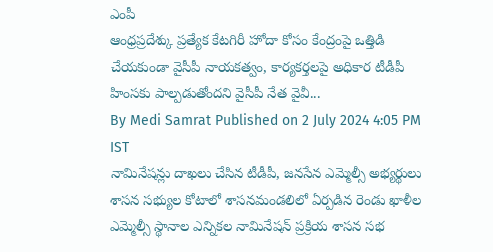ఎంపీ
ఆంధ్రప్రదేశ్కు ప్రత్యేక కేటగిరీ హోదా కోసం కేంద్రంపై ఒత్తిడి చేయకుండా వైసీపీ నాయకత్వం, కార్యకర్తలపై అధికార టీడీపీ హింసకు పాల్పడుతోందని వైసీపీ నేత వైవీ...
By Medi Samrat Published on 2 July 2024 4:05 PM IST
నామినేషన్లు దాఖలు చేసిన టీడీపీ, జనసేన ఎమ్మెల్సీ అభ్యర్థులు
శాసన సభ్యుల కోటాలో శాసనమండలిలో ఏర్పడిన రెండు ఖాళీల ఎమ్మెల్సీ స్థానాల ఎన్నికల నామినేషన్ ప్రక్రియ శాసన సభ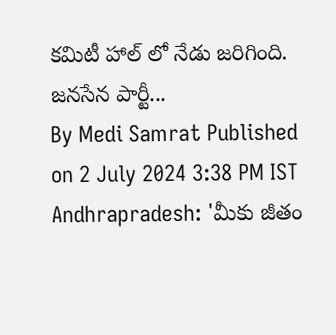కమిటీ హాల్ లో నేడు జరిగింది. జనసేన పార్టీ...
By Medi Samrat Published on 2 July 2024 3:38 PM IST
Andhrapradesh: 'మీకు జీతం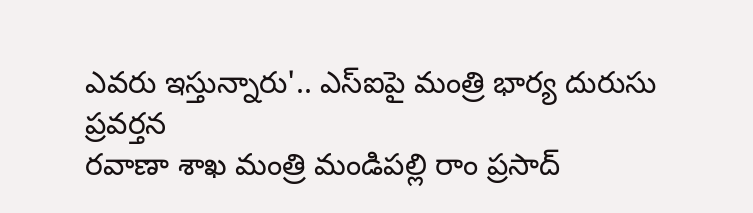ఎవరు ఇస్తున్నారు'.. ఎస్ఐపై మంత్రి భార్య దురుసు ప్రవర్తన
రవాణా శాఖ మంత్రి మండిపల్లి రాం ప్రసాద్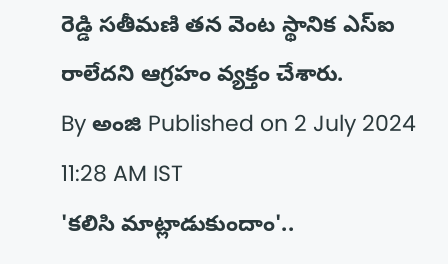రెడ్డి సతీమణి తన వెంట స్థానిక ఎస్ఐ రాలేదని ఆగ్రహం వ్యక్తం చేశారు.
By అంజి Published on 2 July 2024 11:28 AM IST
'కలిసి మాట్లాడుకుందాం'..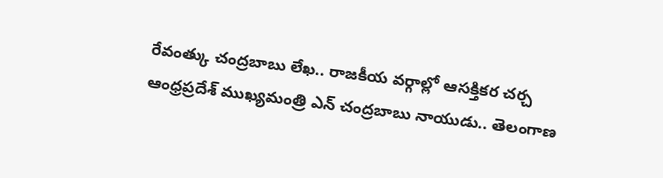రేవంత్కు చంద్రబాబు లేఖ.. రాజకీయ వర్గాల్లో ఆసక్తికర చర్చ
ఆంధ్రప్రదేశ్ ముఖ్యమంత్రి ఎన్ చంద్రబాబు నాయుడు.. తెలంగాణ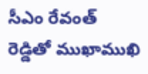సీఎం రేవంత్ రెడ్డితో ముఖాముఖి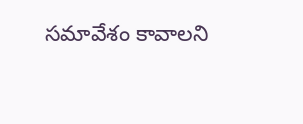సమావేశం కావాలని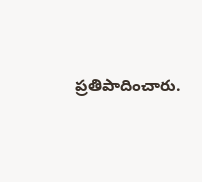ప్రతిపాదించారు.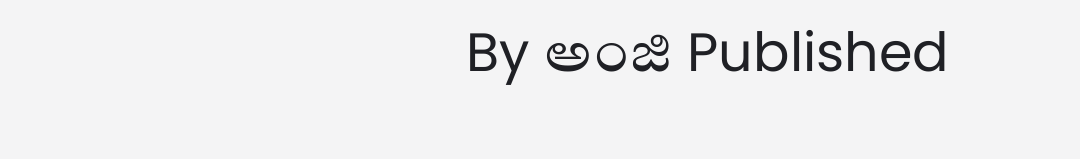By అంజి Published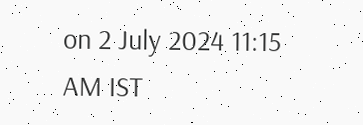on 2 July 2024 11:15 AM IST